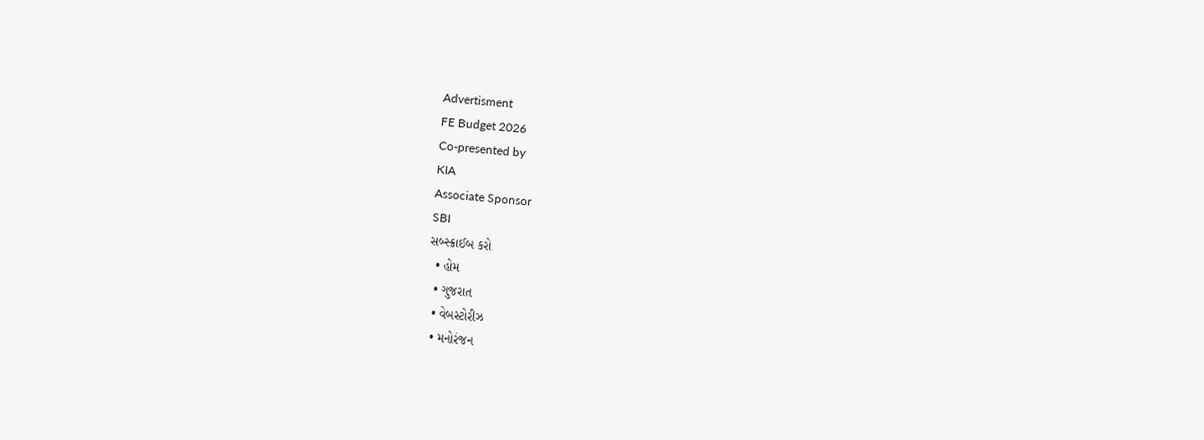Advertisment
FE Budget 2026
Co-presented by
KIA
Associate Sponsor
SBI
સબ્સ્ક્રાઈબ કરો
  • હોમ
  • ગુજરાત
  • વેબસ્ટોરીઝ
  • મનોરંજન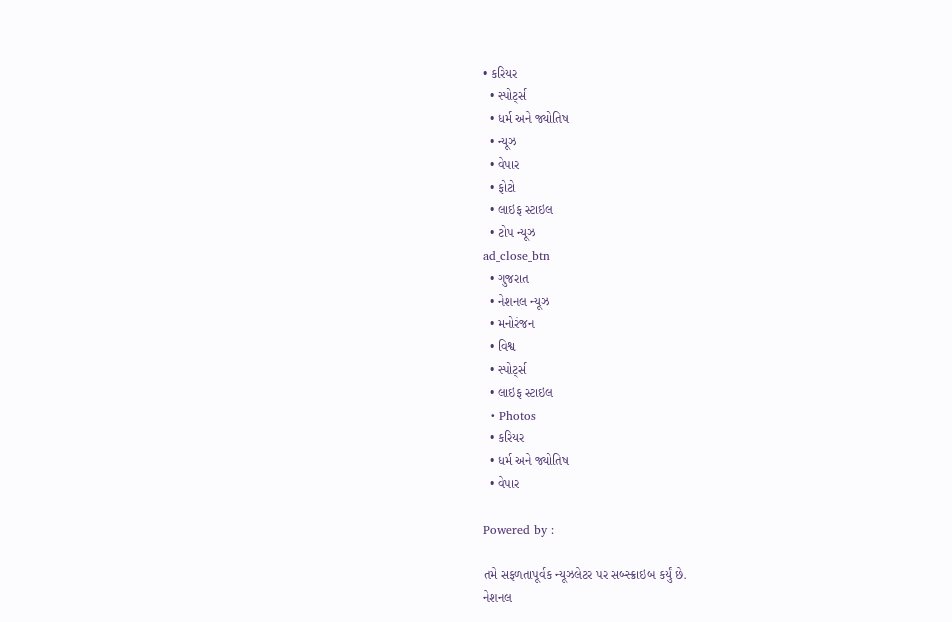• કરિયર
  • સ્પોર્ટ્સ
  • ધર્મ અને જ્યોતિષ
  • ન્યૂઝ
  • વેપાર
  • ફોટો
  • લાઇફ સ્ટાઇલ
  • ટોપ ન્યૂઝ
ad_close_btn
  • ગુજરાત
  • નેશનલ ન્યૂઝ
  • મનોરંજન
  • વિશ્વ
  • સ્પોર્ટ્સ
  • લાઇફ સ્ટાઇલ
  • Photos
  • કરિયર
  • ધર્મ અને જ્યોતિષ
  • વેપાર

Powered by :

તમે સફળતાપૂર્વક ન્યૂઝલેટર પર સબ્સ્ક્રાઇબ કર્યું છે.
નેશનલ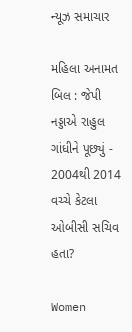ન્યૂઝ સમાચાર

મહિલા અનામત બિલ : જેપી નડ્ડાએ રાહુલ ગાંધીને પૂછ્યું - 2004થી 2014 વચ્ચે કેટલા ઓબીસી સચિવ હતા?

Women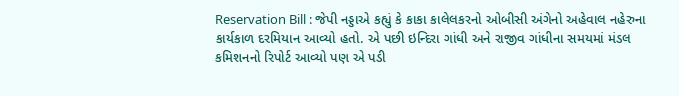Reservation Bill : જેપી નડ્ડાએ કહ્યું કે કાકા કાલેલકરનો ઓબીસી અંગેનો અહેવાલ નહેરુના કાર્યકાળ દરમિયાન આવ્યો હતો. એ પછી ઇન્દિરા ગાંધી અને રાજીવ ગાંધીના સમયમાં મંડલ કમિશનનો રિપોર્ટ આવ્યો પણ એ પડી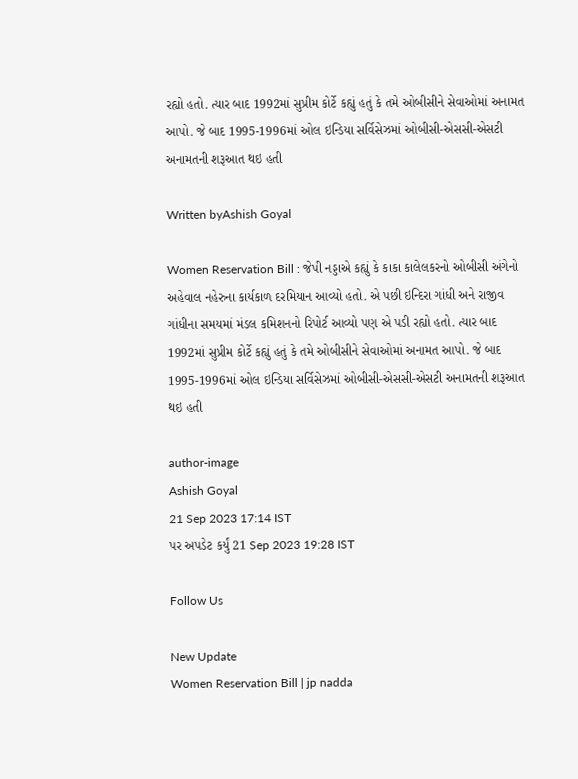રહ્યો હતો. ત્યાર બાદ 1992માં સુપ્રીમ કોર્ટે કહ્યું હતું કે તમે ઓબીસીને સેવાઓમાં અનામત આપો. જે બાદ 1995-1996માં ઓલ ઇન્ડિયા સર્વિસેઝમાં ઓબીસી-એસસી-એસટી અનામતની શરૂઆત થઇ હતી

Written byAshish Goyal

Women Reservation Bill : જેપી નડ્ડાએ કહ્યું કે કાકા કાલેલકરનો ઓબીસી અંગેનો અહેવાલ નહેરુના કાર્યકાળ દરમિયાન આવ્યો હતો. એ પછી ઇન્દિરા ગાંધી અને રાજીવ ગાંધીના સમયમાં મંડલ કમિશનનો રિપોર્ટ આવ્યો પણ એ પડી રહ્યો હતો. ત્યાર બાદ 1992માં સુપ્રીમ કોર્ટે કહ્યું હતું કે તમે ઓબીસીને સેવાઓમાં અનામત આપો. જે બાદ 1995-1996માં ઓલ ઇન્ડિયા સર્વિસેઝમાં ઓબીસી-એસસી-એસટી અનામતની શરૂઆત થઇ હતી

author-image
Ashish Goyal
21 Sep 2023 17:14 IST
પર અપડેટ કર્યું 21 Sep 2023 19:28 IST

Follow Us

New Update
Women Reservation Bill | jp nadda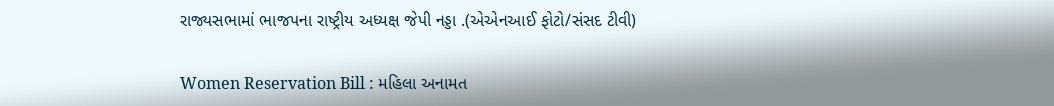રાજ્યસભામાં ભાજપના રાષ્ટ્રીય અધ્યક્ષ જેપી નડ્ડા .(એએનઆઈ ફોટો/સંસદ ટીવી)

Women Reservation Bill : મહિલા અનામત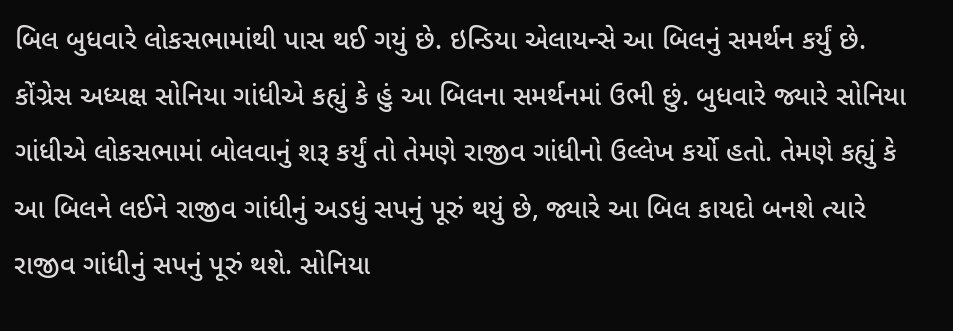બિલ બુધવારે લોકસભામાંથી પાસ થઈ ગયું છે. ઇન્ડિયા એલાયન્સે આ બિલનું સમર્થન કર્યું છે. કોંગ્રેસ અધ્યક્ષ સોનિયા ગાંધીએ કહ્યું કે હું આ બિલના સમર્થનમાં ઉભી છું. બુધવારે જ્યારે સોનિયા ગાંધીએ લોકસભામાં બોલવાનું શરૂ કર્યું તો તેમણે રાજીવ ગાંધીનો ઉલ્લેખ કર્યો હતો. તેમણે કહ્યું કે આ બિલને લઈને રાજીવ ગાંધીનું અડધું સપનું પૂરું થયું છે, જ્યારે આ બિલ કાયદો બનશે ત્યારે રાજીવ ગાંધીનું સપનું પૂરું થશે. સોનિયા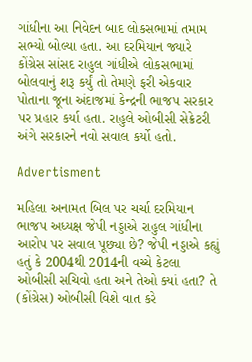ગાંધીના આ નિવેદન બાદ લોકસભામાં તમામ સભ્યો બોલ્યા હતા. આ દરમિયાન જ્યારે કોંગ્રેસ સાંસદ રાહુલ ગાંધીએ લોકસભામાં બોલવાનું શરૂ કર્યું તો તેમણે ફરી એકવાર પોતાના જૂના અંદાજમાં કેન્દ્રની ભાજપ સરકાર પર પ્રહાર કર્યા હતા. રાહુલે ઓબીસી સેક્રેટરી અંગે સરકારને નવો સવાલ કર્યો હતો.

Advertisment

મહિલા અનામત બિલ પર ચર્ચા દરમિયાન ભાજપ અધ્યક્ષ જેપી નડ્ડાએ રાહુલ ગાંધીના આરોપ પર સવાલ પૂછ્યા છે? જેપી નડ્ડાએ કહ્યું હતું કે 2004થી 2014ની વચ્ચે કેટલા ઓબીસી સચિવો હતા અને તેઓ ક્યાં હતા? તે (કોંગ્રેસ) ઓબીસી વિશે વાત કરે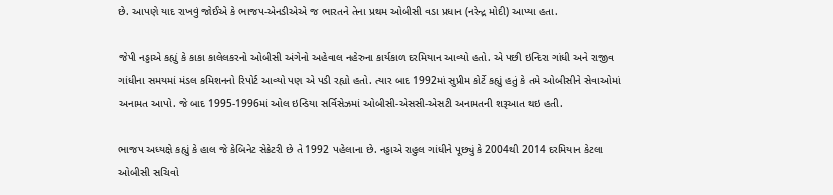છે. આપણે યાદ રાખવું જોઈએ કે ભાજપ-એનડીએએ જ ભારતને તેના પ્રથમ ઓબીસી વડા પ્રધાન (નરેન્દ્ર મોદી) આપ્યા હતા.

જેપી નડ્ડાએ કહ્યું કે કાકા કાલેલકરનો ઓબીસી અંગેનો અહેવાલ નહેરુના કાર્યકાળ દરમિયાન આવ્યો હતો. એ પછી ઇન્દિરા ગાંધી અને રાજીવ ગાંધીના સમયમાં મંડલ કમિશનનો રિપોર્ટ આવ્યો પણ એ પડી રહ્યો હતો. ત્યાર બાદ 1992માં સુપ્રીમ કોર્ટે કહ્યું હતું કે તમે ઓબીસીને સેવાઓમાં અનામત આપો. જે બાદ 1995-1996માં ઓલ ઇન્ડિયા સર્વિસેઝમાં ઓબીસી-એસસી-એસટી અનામતની શરૂઆત થઇ હતી.

ભાજપ અધ્યક્ષે કહ્યું કે હાલ જે કેબિનેટ સેક્રેટરી છે તે 1992 પહેલાના છે. નડ્ડાએ રાહુલ ગાંધીને પૂછ્યું કે 2004થી 2014 દરમિયાન કેટલા ઓબીસી સચિવો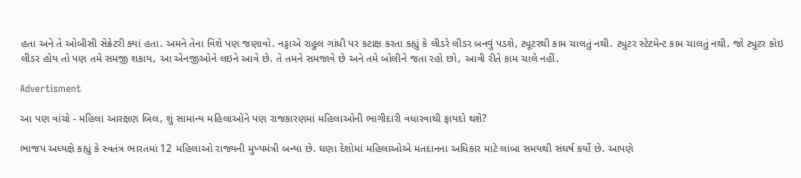હતા અને તે ઓબીસી સેક્રેટરી ક્યાં હતા. અમને તેના વિશે પણ જણાવો. નડ્ડાએ રાહુલ ગાંધી પર કટાક્ષ કરતા કહ્યું કે લીડરે લીડર બનવું પડશે, ટ્યૂટરથી કામ ચાલતું નથી. ટ્યુટર સ્ટેટમેન્ટ કામ ચાલતું નથી. જો ટ્યુટર કોઇ લીડર હોય તો પણ તમે સમજી શકાય, આ એનજીઓને લઇને આવે છે. તે તમને સમજાવે છે અને તમે બોલીને જતા રહો છો, આવી રીતે કામ ચાલે નહીં.

Advertisment

આ પણ વાંચો - મહિલા આરક્ષણ બિલ, શું સામાન્ય મહિલાઓને પણ રાજકારણમાં મહિલાઓની ભાગીદારી વધારવાથી ફાયદો થશે?

ભાજપ અધ્યક્ષે કહ્યું કે સ્વતંત્ર ભારતમાં 12 મહિલાઓ રાજ્યની મુખ્યમંત્રી બન્યા છે. ઘણા દેશોમાં મહિલાઓએ મતદાનના અધિકાર માટે લાંબા સમયથી સંઘર્ષ કર્યો છે. આપણે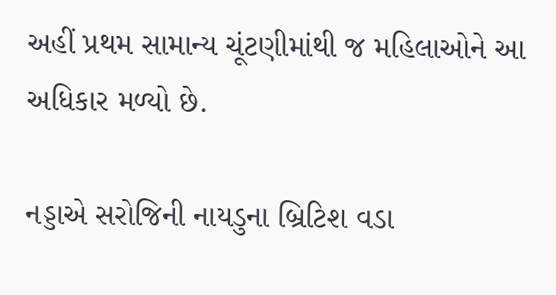અહીં પ્રથમ સામાન્ય ચૂંટણીમાંથી જ મહિલાઓને આ અધિકાર મળ્યો છે.

નડ્ડાએ સરોજિની નાયડુના બ્રિટિશ વડા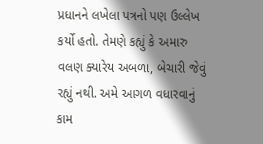પ્રધાનને લખેલા પત્રનો પણ ઉલ્લેખ કર્યો હતો. તેમણે કહ્યું કે અમારુ વલણ ક્યારેય અબળા, બેચારી જેવું રહ્યું નથી. અમે આગળ વધારવાનું કામ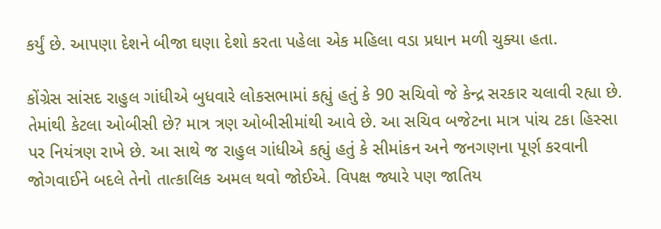કર્યું છે. આપણા દેશને બીજા ઘણા દેશો કરતા પહેલા એક મહિલા વડા પ્રધાન મળી ચુક્યા હતા.

કોંગ્રેસ સાંસદ રાહુલ ગાંધીએ બુધવારે લોકસભામાં કહ્યું હતું કે 90 સચિવો જે કેન્દ્ર સરકાર ચલાવી રહ્યા છે. તેમાંથી કેટલા ઓબીસી છે? માત્ર ત્રણ ઓબીસીમાંથી આવે છે. આ સચિવ બજેટના માત્ર પાંચ ટકા હિસ્સા પર નિયંત્રણ રાખે છે. આ સાથે જ રાહુલ ગાંધીએ કહ્યું હતું કે સીમાંકન અને જનગણના પૂર્ણ કરવાની જોગવાઈને બદલે તેનો તાત્કાલિક અમલ થવો જોઈએ. વિપક્ષ જ્યારે પણ જાતિય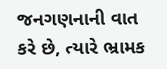જનગણનાની વાત કરે છે, ત્યારે ભ્રામક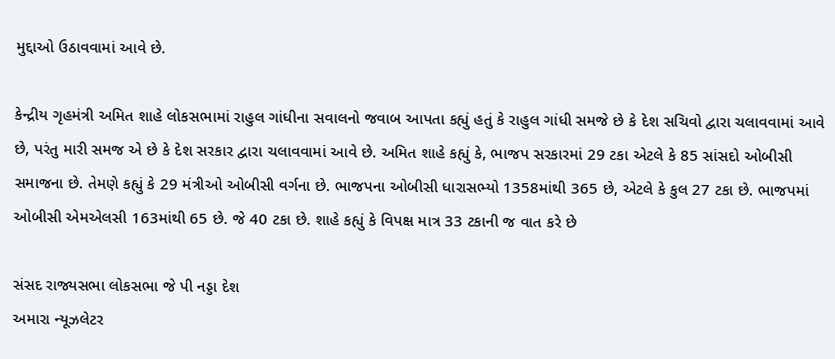મુદ્દાઓ ઉઠાવવામાં આવે છે.

કેન્દ્રીય ગૃહમંત્રી અમિત શાહે લોકસભામાં રાહુલ ગાંધીના સવાલનો જવાબ આપતા કહ્યું હતું કે રાહુલ ગાંધી સમજે છે કે દેશ સચિવો દ્વારા ચલાવવામાં આવે છે, પરંતુ મારી સમજ એ છે કે દેશ સરકાર દ્વારા ચલાવવામાં આવે છે. અમિત શાહે કહ્યું કે, ભાજપ સરકારમાં 29 ટકા એટલે કે 85 સાંસદો ઓબીસી સમાજના છે. તેમણે કહ્યું કે 29 મંત્રીઓ ઓબીસી વર્ગના છે. ભાજપના ઓબીસી ધારાસભ્યો 1358માંથી 365 છે, એટલે કે કુલ 27 ટકા છે. ભાજપમાં ઓબીસી એમએલસી 163માંથી 65 છે. જે 40 ટકા છે. શાહે કહ્યું કે વિપક્ષ માત્ર 33 ટકાની જ વાત કરે છે

સંસદ રાજ્યસભા લોકસભા જે પી નડ્ડા દેશ
અમારા ન્યૂઝલેટર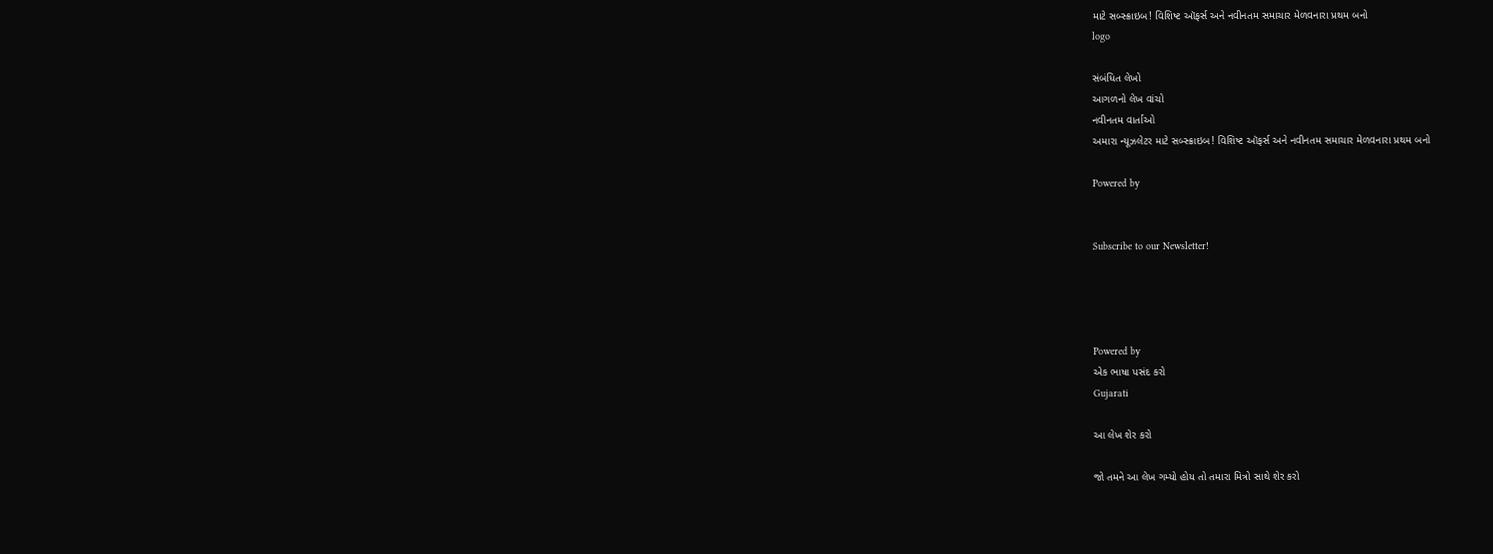માટે સબ્સ્ક્રાઇબ! વિશિષ્ટ ઑફર્સ અને નવીનતમ સમાચાર મેળવનારા પ્રથમ બનો
logo

સંબંધિત લેખો
આગળનો લેખ વાંચો
નવીનતમ વાર્તાઓ
અમારા ન્યૂઝલેટર માટે સબ્સ્ક્રાઇબ! વિશિષ્ટ ઑફર્સ અને નવીનતમ સમાચાર મેળવનારા પ્રથમ બનો

Powered by


Subscribe to our Newsletter!




Powered by
એક ભાષા પસંદ કરો
Gujarati

આ લેખ શેર કરો

જો તમને આ લેખ ગમ્યો હોય તો તમારા મિત્રો સાથે શેર કરો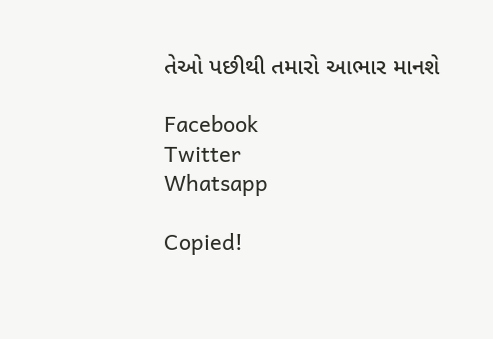તેઓ પછીથી તમારો આભાર માનશે

Facebook
Twitter
Whatsapp

Copied!